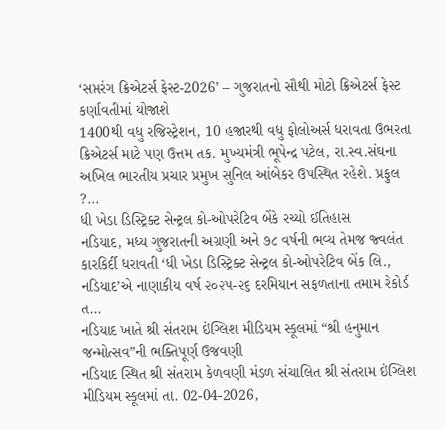‘સપ્તરંગ ક્રિએટર્સ ફેસ્ટ-2026’ – ગુજરાતનો સૌથી મોટો ક્રિએટર્સ ફેસ્ટ કર્ણાવતીમાં યોજાશે
1400થી વધુ રજિસ્ટ્રેશન, 10 હજારથી વધુ ફોલોઅર્સ ધરાવતા ઉભરતા ક્રિએટર્સ માટે પણ ઉત્તમ તક. મુખ્યમંત્રી ભૂપેન્દ્ર પટેલ, રા.સ્વ.સંઘના અખિલ ભારતીય પ્રચાર પ્રમુખ સુનિલ આંબેકર ઉપસ્થિત રહેશે. પ્રફુલ ?...
ધી ખેડા ડિસ્ટ્રિક્ટ સેન્ટ્રલ કો-ઓપરેટિવ બેંકે રચ્યો ઈતિહાસ
નડિયાદ, મધ્ય ગુજરાતની અગ્રણી અને ૭૮ વર્ષની ભવ્ય તેમજ જ્વલંત કારકિર્દી ધરાવતી ‘ધી ખેડા ડિસ્ટ્રિક્ટ સેન્ટ્રલ કો-ઓપરેટિવ બેંક લિ., નડિયાદ’એ નાણાકીય વર્ષ ૨૦૨૫-૨૬ દરમિયાન સફળતાના તમામ રેકોર્ડ ત...
નડિયાદ ખાતે શ્રી સંતરામ ઇંગ્લિશ મીડિયમ સ્કૂલમાં “શ્રી હનુમાન જન્મોત્સવ”ની ભક્તિપૂર્ણ ઉજવણી
નડિયાદ સ્થિત શ્રી સંતરામ કેળવણી મંડળ સંચાલિત શ્રી સંતરામ ઇંગ્લિશ મીડિયમ સ્કૂલમાં તા. 02-04-2026,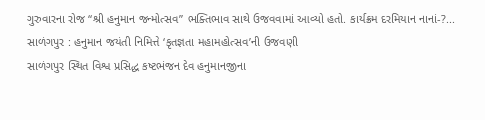ગુરુવારના રોજ “શ્રી હનુમાન જન્મોત્સવ” ભક્તિભાવ સાથે ઉજવવામાં આવ્યો હતો. કાર્યક્રમ દરમિયાન નાનાં-?...
સાળંગપુર : હનુમાન જયંતી નિમિત્તે ‘કૃતજ્ઞતા મહામહોત્સવ’ની ઉજવણી
સાળંગપુર સ્થિત વિશ્વ પ્રસિદ્ધ કષ્ટભંજન દેવ હનુમાનજીના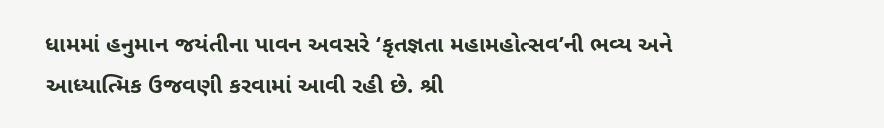ધામમાં હનુમાન જયંતીના પાવન અવસરે ‘કૃતજ્ઞતા મહામહોત્સવ’ની ભવ્ય અને આધ્યાત્મિક ઉજવણી કરવામાં આવી રહી છે. શ્રી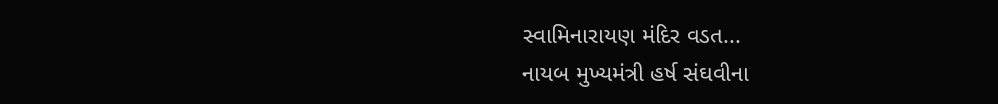સ્વામિનારાયણ મંદિર વડત...
નાયબ મુખ્યમંત્રી હર્ષ સંઘવીના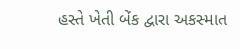હસ્તે ખેતી બેંક દ્વારા અકસ્માત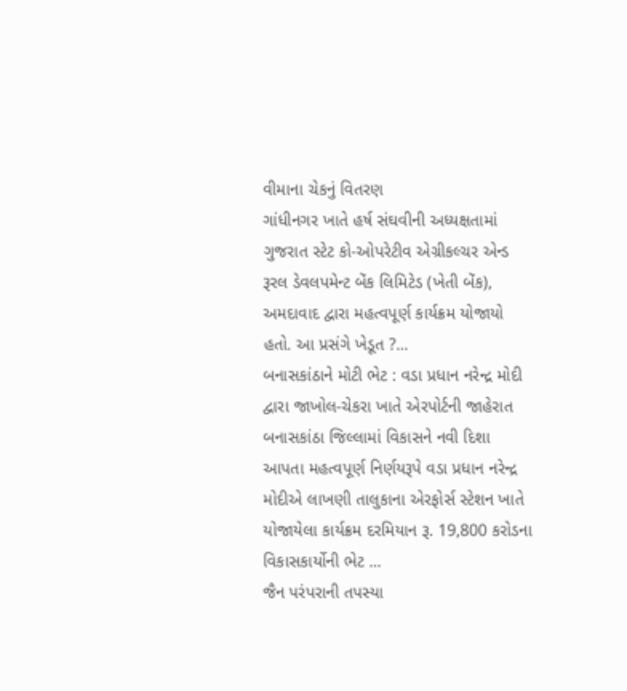વીમાના ચેકનું વિતરણ
ગાંધીનગર ખાતે હર્ષ સંઘવીની અધ્યક્ષતામાં ગુજરાત સ્ટેટ કો-ઓપરેટીવ એગ્રીકલ્ચર એન્ડ રૂરલ ડેવલપમેન્ટ બેંક લિમિટેડ (ખેતી બેંક), અમદાવાદ દ્વારા મહત્વપૂર્ણ કાર્યક્રમ યોજાયો હતો. આ પ્રસંગે ખેડૂત ?...
બનાસકાંઠાને મોટી ભેટ : વડા પ્રધાન નરેન્દ્ર મોદી દ્વારા જાખોલ-ચેકરા ખાતે એરપોર્ટની જાહેરાત
બનાસકાંઠા જિલ્લામાં વિકાસને નવી દિશા આપતા મહત્વપૂર્ણ નિર્ણયરૂપે વડા પ્રધાન નરેન્દ્ર મોદીએ લાખણી તાલુકાના એરફોર્સ સ્ટેશન ખાતે યોજાયેલા કાર્યક્રમ દરમિયાન રૂ. 19,800 કરોડના વિકાસકાર્યોની ભેટ ...
જૈન પરંપરાની તપસ્યા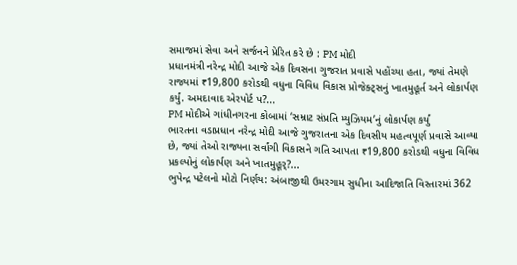સમાજમાં સેવા અને સર્જનને પ્રેરિત કરે છે : PM મોદી
પ્રધાનમંત્રી નરેન્દ્ર મોદી આજે એક દિવસના ગુજરાત પ્રવાસે પહોંચ્યા હતા, જ્યાં તેમણે રાજ્યમાં ₹19,800 કરોડથી વધુના વિવિધ વિકાસ પ્રોજેક્ટ્સનું ખાતમુહૂર્ત અને લોકાર્પણ કર્યું. અમદાવાદ એરપોર્ટ પ?...
PM મોદીએ ગાંધીનગરના કોબામાં ‘સમ્રાટ સંપ્રતિ મ્યુઝિયમ’નું લોકાર્પણ કર્યું
ભારતના વડાપ્રધાન નરેન્દ્ર મોદી આજે ગુજરાતના એક દિવસીય મહત્વપૂર્ણ પ્રવાસે આવ્યા છે, જ્યાં તેઓ રાજ્યના સર્વાંગી વિકાસને ગતિ આપતા ₹19,800 કરોડથી વધુના વિવિધ પ્રકલ્પોનું લોકાર્પણ અને ખાતમુહૂર્?...
ભુપેન્દ્ર પટેલનો મોટો નિર્ણય: અંબાજીથી ઉમરગામ સુધીના આદિજાતિ વિસ્તારમાં 362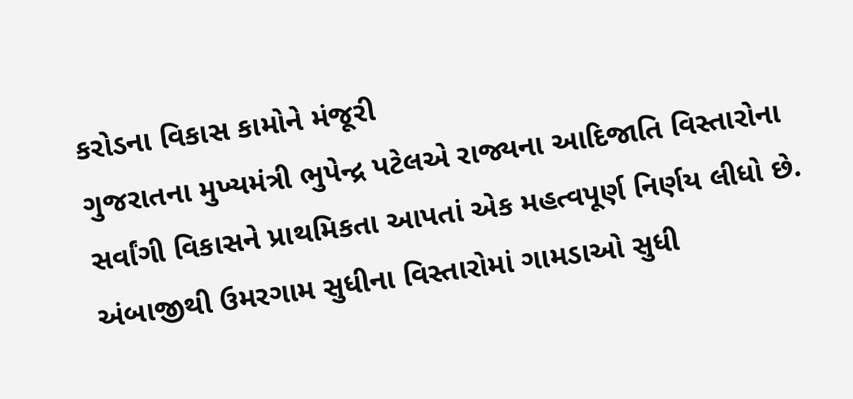કરોડના વિકાસ કામોને મંજૂરી
ગુજરાતના મુખ્યમંત્રી ભુપેન્દ્ર પટેલએ રાજ્યના આદિજાતિ વિસ્તારોના સર્વાંગી વિકાસને પ્રાથમિકતા આપતાં એક મહત્વપૂર્ણ નિર્ણય લીધો છે. અંબાજીથી ઉમરગામ સુધીના વિસ્તારોમાં ગામડાઓ સુધી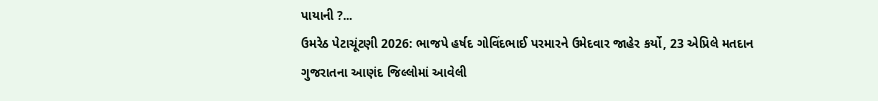પાયાની ?...
ઉમરેઠ પેટાચૂંટણી 2026: ભાજપે હર્ષદ ગોવિંદભાઈ પરમારને ઉમેદવાર જાહેર કર્યો, 23 એપ્રિલે મતદાન
ગુજરાતના આણંદ જિલ્લોમાં આવેલી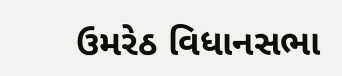ઉમરેઠ વિધાનસભા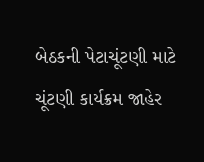બેઠકની પેટાચૂંટણી માટે ચૂંટણી કાર્યક્રમ જાહેર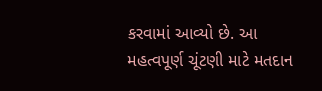કરવામાં આવ્યો છે. આ મહત્વપૂર્ણ ચૂંટણી માટે મતદાન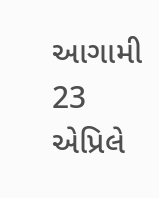આગામી 23 એપ્રિલે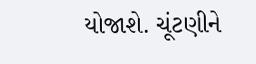યોજાશે. ચૂંટણીને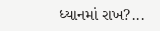ધ્યાનમાં રાખ?...